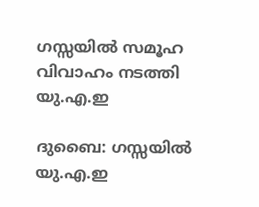ഗസ്സയിൽ സമൂഹ വിവാഹം നടത്തി യു.എ.ഇ

ദുബൈ: ഗസ്സയിൽ യു.എ.ഇ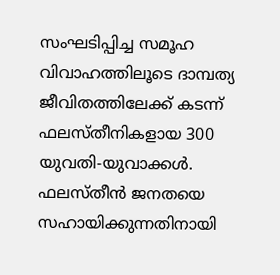സംഘടിപ്പിച്ച സമൂഹ വിവാഹത്തിലൂടെ ദാമ്പത്യ ജീവിതത്തിലേക്ക് കടന്ന് ഫലസ്തീനികളായ 300 യുവതി-യുവാക്കൾ. ഫലസ്തീൻ ജനതയെ സഹായിക്കുന്നതിനായി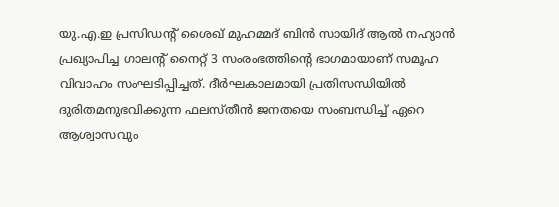യു.എ.ഇ പ്രസിഡന്‍റ് ശൈഖ് മുഹമ്മദ് ബിൻ സായിദ് ആൽ നഹ്യാൻ പ്രഖ്യാപിച്ച ഗാലന്‍റ് നൈറ്റ് 3 സംരംഭത്തിന്‍റെ ഭാഗമായാണ് സമൂഹ വിവാഹം സംഘടിപ്പിച്ചത്. ദീർഘകാലമായി പ്രതിസന്ധിയിൽ ദുരിതമനുഭവിക്കുന്ന ഫലസ്തീൻ ജനതയെ സംബന്ധിച്ച് ഏറെ ആശ്വാസവും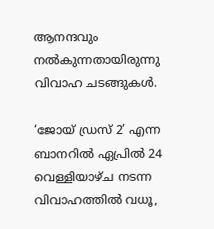ആനന്ദവും നൽകുന്നതായിരുന്നു വിവാഹ ചടങ്ങുകൾ.

‘ജോയ് ഡ്രസ് 2’ എന്ന ബാനറിൽ ഏപ്രിൽ 24 വെള്ളിയാഴ്ച നടന്ന വിവാഹത്തിൽ വധൂ,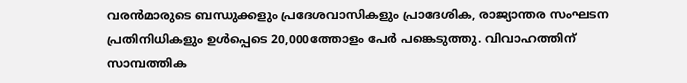വരൻമാരുടെ ബന്ധുക്കളും പ്രദേശവാസികളും പ്രാദേശിക, രാജ്യാന്തര സംഘടന പ്രതിനിധികളും ഉൾപ്പെടെ 20,000ത്തോളം പേർ പങ്കെടുത്തു. വിവാഹത്തിന് സാമ്പത്തിക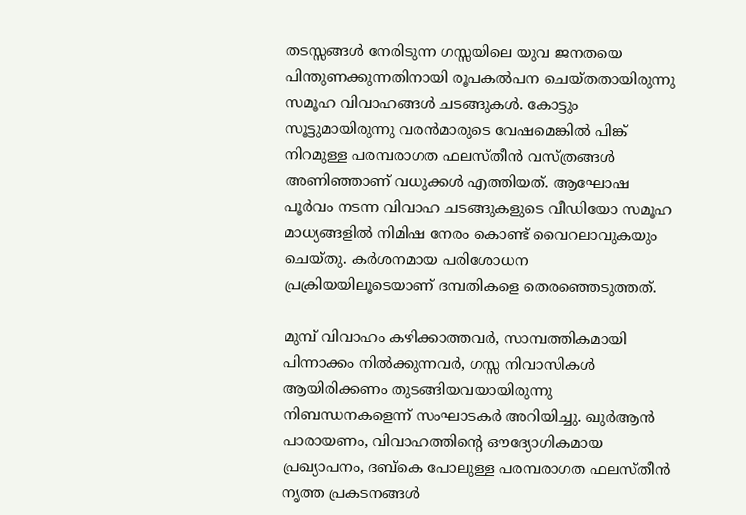തടസ്സങ്ങൾ നേരിടുന്ന ഗസ്സയിലെ യുവ ജനതയെ പിന്തുണക്കുന്നതിനായി രൂപകൽപന ചെയ്തതായിരുന്നു സമൂഹ വിവാഹങ്ങൾ ചടങ്ങുകൾ. കോട്ടും സൂട്ടുമായിരുന്നു വരൻമാരുടെ വേഷമെങ്കിൽ പിങ്ക് നിറമുള്ള പരമ്പരാഗത ഫലസ്തീൻ വസ്ത്രങ്ങൾ അണിഞ്ഞാണ് വധുക്കൾ എത്തിയത്. ആഘോഷ പൂർവം നടന്ന വിവാഹ ചടങ്ങുകളുടെ വീഡിയോ സമൂഹ മാധ്യങ്ങളിൽ നിമിഷ നേരം കൊണ്ട് വൈറലാവുകയും ചെയ്തു. കർശനമായ പരിശോധന പ്രക്രിയയിലൂടെയാണ് ദമ്പതികളെ തെരഞ്ഞെടുത്തത്.

മുമ്പ് വിവാഹം കഴിക്കാത്തവർ, സാമ്പത്തികമായി പിന്നാക്കം നിൽക്കുന്നവർ, ഗസ്സ നിവാസികൾ ആയിരിക്കണം തുടങ്ങിയവയായിരുന്നു നിബന്ധനകളെന്ന് സംഘാടകർ അറിയിച്ചു. ഖുർആൻ പാരായണം, വിവാഹത്തിന്‍റെ ഔദ്യോഗികമായ പ്രഖ്യാപനം, ദബ്കെ പോലുള്ള പരമ്പരാഗത ഫലസ്തീൻ നൃത്ത പ്രകടനങ്ങൾ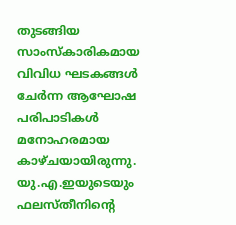തുടങ്ങിയ സാംസ്കാരികമായ വിവിധ ഘടകങ്ങൾ ചേർന്ന ആഘോഷ പരിപാടികൾ മനോഹരമായ കാഴ്ചയായിരുന്നു. യു.എ.ഇയുടെയും ഫലസ്തീനിന്‍റെ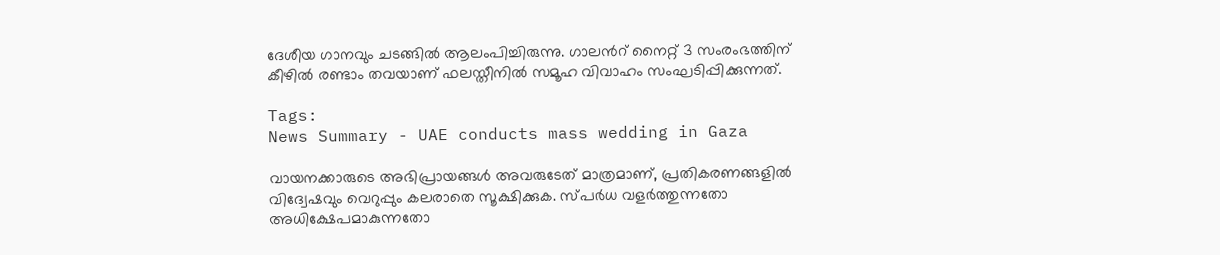ദേശീയ ഗാനവും ചടങ്ങിൽ ആലംപിച്ചിരുന്നു. ഗാലന്‍റ് നൈറ്റ് 3 സംരംഭത്തിന് കീഴിൽ രണ്ടാം തവയാണ് ഫലസ്തീനിൽ സമൂഹ വിവാഹം സംഘടിപ്പിക്കുന്നത്.

Tags:
News Summary - UAE conducts mass wedding in Gaza

വായനക്കാരുടെ അഭിപ്രായങ്ങള്‍ അവരുടേത് മാത്രമാണ്, പ്രതികരണങ്ങളിൽ വിദ്വേഷവും വെറുപ്പും കലരാതെ സൂക്ഷിക്കുക. സ്പർധ വളർത്തുന്നതോ അധിക്ഷേപമാകുന്നതോ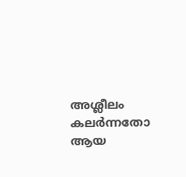അശ്ലീലം കലർന്നതോ ആയ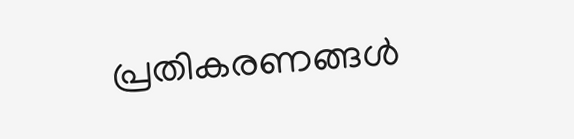പ്രതികരണങ്ങൾ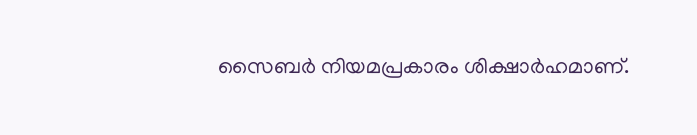സൈബർ നിയമപ്രകാരം ശിക്ഷാർഹമാണ്.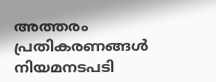അത്തരം പ്രതികരണങ്ങൾ നിയമനടപടി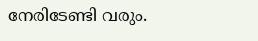നേരിടേണ്ടി വരും.